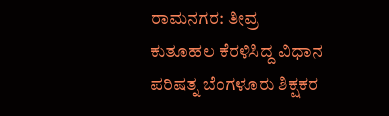ರಾಮನಗರ: ತೀವ್ರ ಕುತೂಹಲ ಕೆರಳಿಸಿದ್ದ ವಿಧಾನ ಪರಿಷತ್ನ ಬೆಂಗಳೂರು ಶಿಕ್ಷಕರ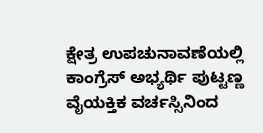ಕ್ಷೇತ್ರ ಉಪಚುನಾವಣೆಯಲ್ಲಿ ಕಾಂಗ್ರೆಸ್ ಅಭ್ಯರ್ಥಿ ಪುಟ್ಟಣ್ಣ ವೈಯಕ್ತಿಕ ವರ್ಚಸ್ಸಿನಿಂದ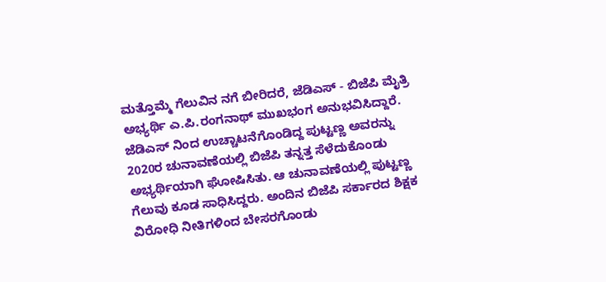ಮತ್ತೊಮ್ಮೆ ಗೆಲುವಿನ ನಗೆ ಬೀರಿದರೆ, ಜೆಡಿಎಸ್ - ಬಿಜೆಪಿ ಮೈತ್ರಿ ಅಭ್ಯರ್ಥಿ ಎ.ಪಿ.ರಂಗನಾಥ್ ಮುಖಭಂಗ ಅನುಭವಿಸಿದ್ದಾರೆ.
ಜೆಡಿಎಸ್ ನಿಂದ ಉಚ್ಚಾಟನೆಗೊಂಡಿದ್ದ ಪುಟ್ಟಣ್ಣ ಅವರನ್ನು 2020ರ ಚುನಾವಣೆಯಲ್ಲಿ ಬಿಜೆಪಿ ತನ್ನತ್ತ ಸೆಳೆದುಕೊಂಡು ಅಭ್ಯರ್ಥಿಯಾಗಿ ಘೋಷಿಸಿತು. ಆ ಚುನಾವಣೆಯಲ್ಲಿ ಪುಟ್ಟಣ್ಣ ಗೆಲುವು ಕೂಡ ಸಾಧಿಸಿದ್ದರು. ಅಂದಿನ ಬಿಜೆಪಿ ಸರ್ಕಾರದ ಶಿಕ್ಷಕ ವಿರೋಧಿ ನೀತಿಗಳಿಂದ ಬೇಸರಗೊಂಡು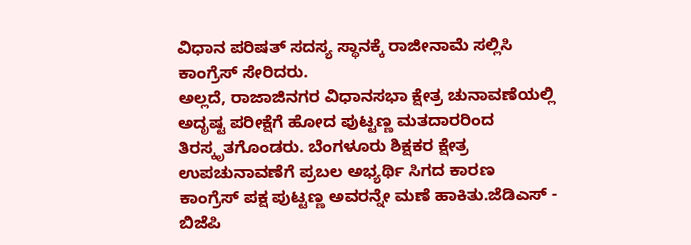ವಿಧಾನ ಪರಿಷತ್ ಸದಸ್ಯ ಸ್ಥಾನಕ್ಕೆ ರಾಜೀನಾಮೆ ಸಲ್ಲಿಸಿ ಕಾಂಗ್ರೆಸ್ ಸೇರಿದರು.
ಅಲ್ಲದೆ, ರಾಜಾಜಿನಗರ ವಿಧಾನಸಭಾ ಕ್ಷೇತ್ರ ಚುನಾವಣೆಯಲ್ಲಿ ಅದೃಷ್ಟ ಪರೀಕ್ಷೆಗೆ ಹೋದ ಪುಟ್ಟಣ್ಣ ಮತದಾರರಿಂದ ತಿರಸ್ಕೃತಗೊಂಡರು. ಬೆಂಗಳೂರು ಶಿಕ್ಷಕರ ಕ್ಷೇತ್ರ ಉಪಚುನಾವಣೆಗೆ ಪ್ರಬಲ ಅಭ್ಯರ್ಥಿ ಸಿಗದ ಕಾರಣ ಕಾಂಗ್ರೆಸ್ ಪಕ್ಷ ಪುಟ್ಟಣ್ಣ ಅವರನ್ನೇ ಮಣೆ ಹಾಕಿತು.ಜೆಡಿಎಸ್ - ಬಿಜೆಪಿ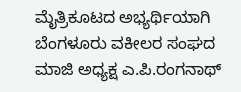ಮೈತ್ರಿಕೂಟದ ಅಭ್ಯರ್ಥಿಯಾಗಿ ಬೆಂಗಳೂರು ವಕೀಲರ ಸಂಘದ ಮಾಜಿ ಅಧ್ಯಕ್ಷ ಎ.ಪಿ.ರಂಗನಾಥ್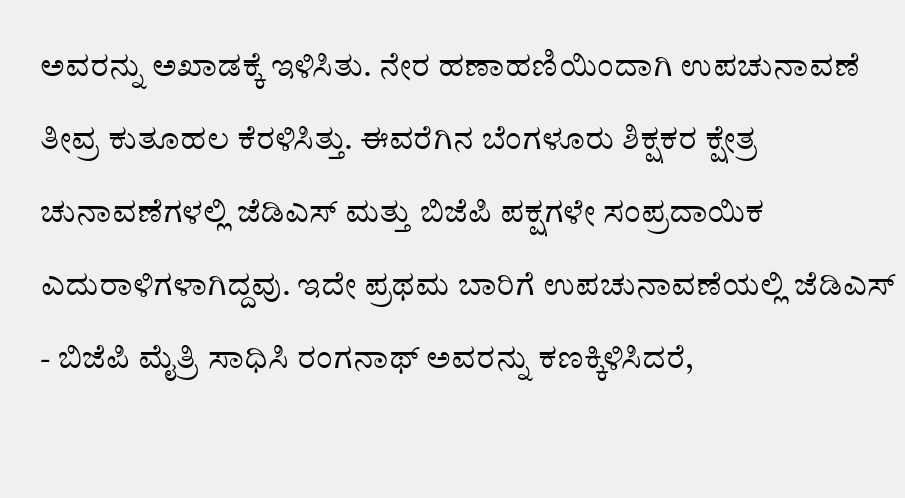ಅವರನ್ನು ಅಖಾಡಕ್ಕೆ ಇಳಿಸಿತು. ನೇರ ಹಣಾಹಣಿಯಿಂದಾಗಿ ಉಪಚುನಾವಣೆ ತೀವ್ರ ಕುತೂಹಲ ಕೆರಳಿಸಿತ್ತು. ಈವರೆಗಿನ ಬೆಂಗಳೂರು ಶಿಕ್ಷಕರ ಕ್ಷೇತ್ರ ಚುನಾವಣೆಗಳಲ್ಲಿ ಜೆಡಿಎಸ್ ಮತ್ತು ಬಿಜೆಪಿ ಪಕ್ಷಗಳೇ ಸಂಪ್ರದಾಯಿಕ ಎದುರಾಳಿಗಳಾಗಿದ್ದವು. ಇದೇ ಪ್ರಥಮ ಬಾರಿಗೆ ಉಪಚುನಾವಣೆಯಲ್ಲಿ ಜೆಡಿಎಸ್ - ಬಿಜೆಪಿ ಮೈತ್ರಿ ಸಾಧಿಸಿ ರಂಗನಾಥ್ ಅವರನ್ನು ಕಣಕ್ಕಿಳಿಸಿದರೆ,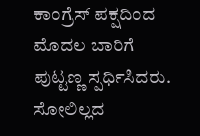ಕಾಂಗ್ರೆಸ್ ಪಕ್ಷದಿಂದ ಮೊದಲ ಬಾರಿಗೆ ಪುಟ್ಟಣ್ಣ ಸ್ಪರ್ಧಿಸಿದರು.
ಸೋಲಿಲ್ಲದ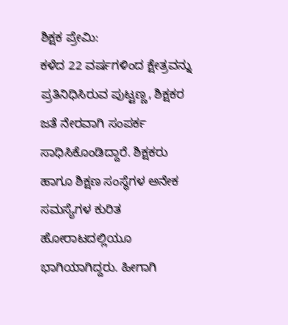ಶಿಕ್ಷಕ ಪ್ರೇಮಿ:
ಕಳೆದ 22 ವರ್ಷಗಳಿಂದ ಕ್ಷೇತ್ರವನ್ನು ಪ್ರತಿನಿಧಿಸಿರುವ ಪುಟ್ಟಣ್ಣ, ಶಿಕ್ಷಕರ ಜತೆ ನೇರವಾಗಿ ಸಂಪರ್ಕ ಸಾಧಿಸಿಕೊಂಡಿದ್ದಾರೆ. ಶಿಕ್ಷಕರು ಹಾಗೂ ಶಿಕ್ಷಣ ಸಂಸ್ಥೆಗಳ ಅನೇಕ ಸಮಸ್ಯೆಗಳ ಕುರಿತ ಹೋರಾಟದಲ್ಲಿಯೂ ಭಾಗಿಯಾಗಿದ್ದರು. ಹೀಗಾಗಿ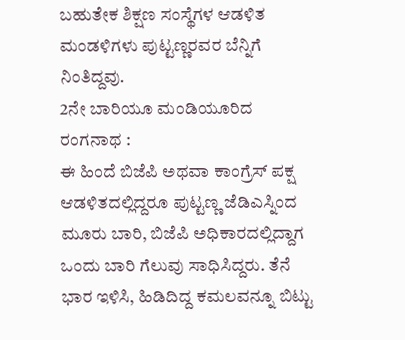ಬಹುತೇಕ ಶಿಕ್ಷಣ ಸಂಸ್ಥೆಗಳ ಆಡಳಿತ ಮಂಡಳಿಗಳು ಪುಟ್ಟಣ್ಣರವರ ಬೆನ್ನಿಗೆ ನಿಂತಿದ್ದವು.
2ನೇ ಬಾರಿಯೂ ಮಂಡಿಯೂರಿದ ರಂಗನಾಥ :
ಈ ಹಿಂದೆ ಬಿಜೆಪಿ ಅಥವಾ ಕಾಂಗ್ರೆಸ್ ಪಕ್ಷ ಆಡಳಿತದಲ್ಲಿದ್ದರೂ ಪುಟ್ಟಣ್ಣ ಜೆಡಿಎಸ್ನಿಂದ ಮೂರು ಬಾರಿ, ಬಿಜೆಪಿ ಅಧಿಕಾರದಲ್ಲಿದ್ದಾಗ ಒಂದು ಬಾರಿ ಗೆಲುವು ಸಾಧಿಸಿದ್ದರು. ತೆನೆ ಭಾರ ಇಳಿಸಿ, ಹಿಡಿದಿದ್ದ ಕಮಲವನ್ನೂ ಬಿಟ್ಟು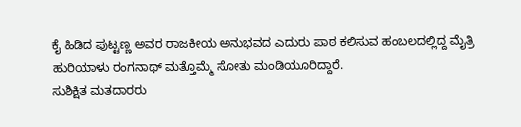ಕೈ ಹಿಡಿದ ಪುಟ್ಟಣ್ಣ ಅವರ ರಾಜಕೀಯ ಅನುಭವದ ಎದುರು ಪಾಠ ಕಲಿಸುವ ಹಂಬಲದಲ್ಲಿದ್ದ ಮೈತ್ರಿ ಹುರಿಯಾಳು ರಂಗನಾಥ್ ಮತ್ತೊಮ್ಮೆ ಸೋತು ಮಂಡಿಯೂರಿದ್ದಾರೆ.
ಸುಶಿಕ್ಷಿತ ಮತದಾರರು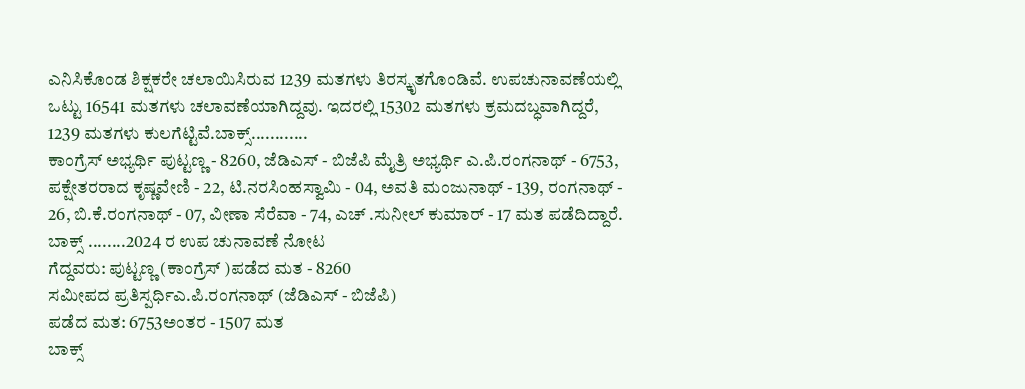ಎನಿಸಿಕೊಂಡ ಶಿಕ್ಷಕರೇ ಚಲಾಯಿಸಿರುವ 1239 ಮತಗಳು ತಿರಸ್ಕೃತಗೊಂಡಿವೆ. ಉಪಚುನಾವಣೆಯಲ್ಲಿ ಒಟ್ಟು 16541 ಮತಗಳು ಚಲಾವಣೆಯಾಗಿದ್ದವು. ಇದರಲ್ಲಿ 15302 ಮತಗಳು ಕ್ರಮದಬ್ಧವಾಗಿದ್ದರೆ, 1239 ಮತಗಳು ಕುಲಗೆಟ್ಟಿವೆ.ಬಾಕ್ಸ್............
ಕಾಂಗ್ರೆಸ್ ಅಭ್ಯರ್ಥಿ ಪುಟ್ಟಣ್ಣ - 8260, ಜೆಡಿಎಸ್ - ಬಿಜೆಪಿ ಮೈತ್ರಿ ಅಭ್ಯರ್ಥಿ ಎ.ಪಿ.ರಂಗನಾಥ್ - 6753, ಪಕ್ಷೇತರರಾದ ಕೃಷ್ಣವೇಣಿ - 22, ಟಿ.ನರಸಿಂಹಸ್ವಾಮಿ - 04, ಅವತಿ ಮಂಜುನಾಥ್ - 139, ರಂಗನಾಥ್ - 26, ಬಿ.ಕೆ.ರಂಗನಾಥ್ - 07, ವೀಣಾ ಸೆರೆವಾ - 74, ಎಚ್ .ಸುನೀಲ್ ಕುಮಾರ್ - 17 ಮತ ಪಡೆದಿದ್ದಾರೆ.
ಬಾಕ್ಸ್ ........2024 ರ ಉಪ ಚುನಾವಣೆ ನೋಟ
ಗೆದ್ದವರು: ಪುಟ್ಟಣ್ಣ (ಕಾಂಗ್ರೆಸ್ )ಪಡೆದ ಮತ - 8260
ಸಮೀಪದ ಪ್ರತಿಸ್ಪರ್ಧಿಎ.ಪಿ.ರಂಗನಾಥ್ (ಜೆಡಿಎಸ್ - ಬಿಜೆಪಿ)
ಪಡೆದ ಮತ: 6753ಅಂತರ - 1507 ಮತ
ಬಾಕ್ಸ್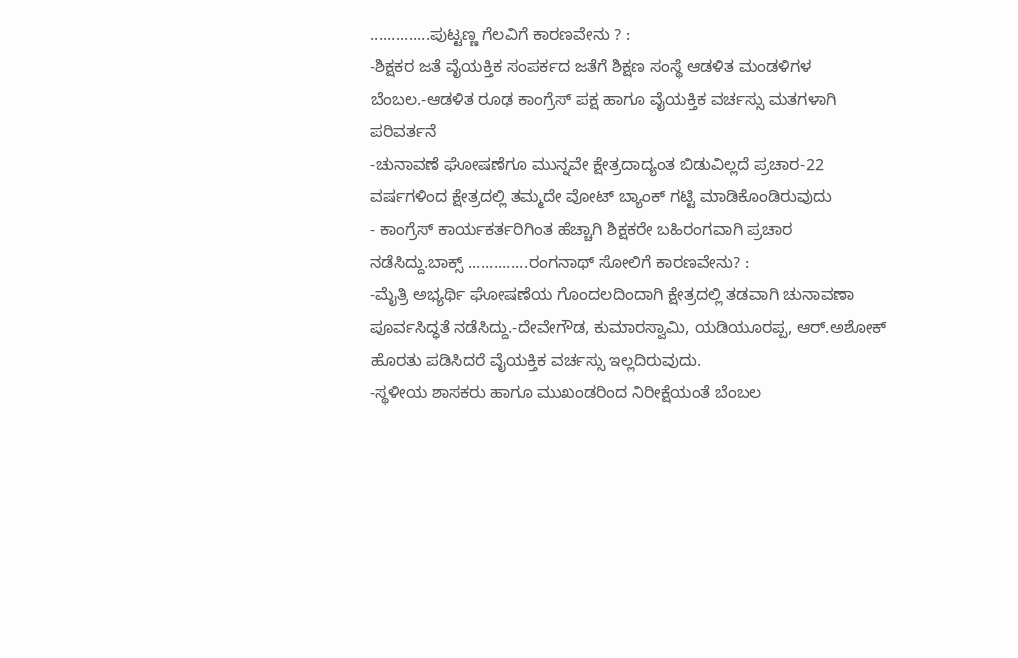..............ಪುಟ್ಟಣ್ಣ ಗೆಲವಿಗೆ ಕಾರಣವೇನು ? :
-ಶಿಕ್ಷಕರ ಜತೆ ವೈಯಕ್ತಿಕ ಸಂಪರ್ಕದ ಜತೆಗೆ ಶಿಕ್ಷಣ ಸಂಸ್ಥೆ ಆಡಳಿತ ಮಂಡಳಿಗಳ ಬೆಂಬಲ.-ಆಡಳಿತ ರೂಢ ಕಾಂಗ್ರೆಸ್ ಪಕ್ಷ ಹಾಗೂ ವೈಯಕ್ತಿಕ ವರ್ಚಸ್ಸು ಮತಗಳಾಗಿ ಪರಿವರ್ತನೆ
-ಚುನಾವಣೆ ಘೋಷಣೆಗೂ ಮುನ್ನವೇ ಕ್ಷೇತ್ರದಾದ್ಯಂತ ಬಿಡುವಿಲ್ಲದೆ ಪ್ರಚಾರ-22 ವರ್ಷಗಳಿಂದ ಕ್ಷೇತ್ರದಲ್ಲಿ ತಮ್ಮದೇ ವೋಟ್ ಬ್ಯಾಂಕ್ ಗಟ್ಟಿ ಮಾಡಿಕೊಂಡಿರುವುದು
- ಕಾಂಗ್ರೆಸ್ ಕಾರ್ಯಕರ್ತರಿಗಿಂತ ಹೆಚ್ಚಾಗಿ ಶಿಕ್ಷಕರೇ ಬಹಿರಂಗವಾಗಿ ಪ್ರಚಾರ ನಡೆಸಿದ್ದು.ಬಾಕ್ಸ್ ..............ರಂಗನಾಥ್ ಸೋಲಿಗೆ ಕಾರಣವೇನು? :
-ಮೈತ್ರಿ ಅಭ್ಯರ್ಥಿ ಘೋಷಣೆಯ ಗೊಂದಲದಿಂದಾಗಿ ಕ್ಷೇತ್ರದಲ್ಲಿ ತಡವಾಗಿ ಚುನಾವಣಾ ಪೂರ್ವಸಿದ್ಧತೆ ನಡೆಸಿದ್ದು.-ದೇವೇಗೌಡ, ಕುಮಾರಸ್ವಾಮಿ, ಯಡಿಯೂರಪ್ಪ, ಆರ್.ಅಶೋಕ್ ಹೊರತು ಪಡಿಸಿದರೆ ವೈಯಕ್ತಿಕ ವರ್ಚಸ್ಸು ಇಲ್ಲದಿರುವುದು.
-ಸ್ಥಳೀಯ ಶಾಸಕರು ಹಾಗೂ ಮುಖಂಡರಿಂದ ನಿರೀಕ್ಷೆಯಂತೆ ಬೆಂಬಲ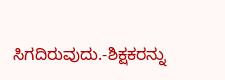ಸಿಗದಿರುವುದು.-ಶಿಕ್ಷಕರನ್ನು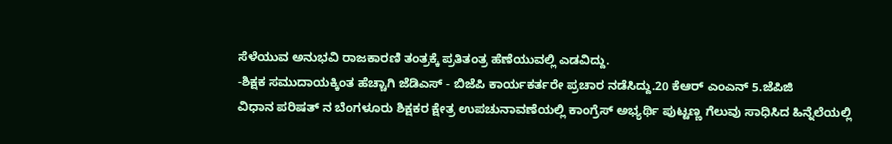ಸೆಳೆಯುವ ಅನುಭವಿ ರಾಜಕಾರಣಿ ತಂತ್ರಕ್ಕೆ ಪ್ರತಿತಂತ್ರ ಹೆಣೆಯುವಲ್ಲಿ ಎಡವಿದ್ದು.
-ಶಿಕ್ಷಕ ಸಮುದಾಯಕ್ಕಿಂತ ಹೆಚ್ಚಾಗಿ ಜೆಡಿಎಸ್ - ಬಿಜೆಪಿ ಕಾರ್ಯಕರ್ತರೇ ಪ್ರಚಾರ ನಡೆಸಿದ್ದು.20 ಕೆಆರ್ ಎಂಎನ್ 5.ಜೆಪಿಜಿ
ವಿಧಾನ ಪರಿಷತ್ ನ ಬೆಂಗಳೂರು ಶಿಕ್ಷಕರ ಕ್ಷೇತ್ರ ಉಪಚುನಾವಣೆಯಲ್ಲಿ ಕಾಂಗ್ರೆಸ್ ಅಭ್ಯರ್ಥಿ ಪುಟ್ಟಣ್ಣ ಗೆಲುವು ಸಾಧಿಸಿದ ಹಿನ್ನೆಲೆಯಲ್ಲಿ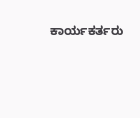ಕಾರ್ಯಕರ್ತರು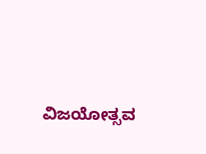ವಿಜಯೋತ್ಸವ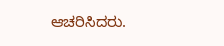ಆಚರಿಸಿದರು.